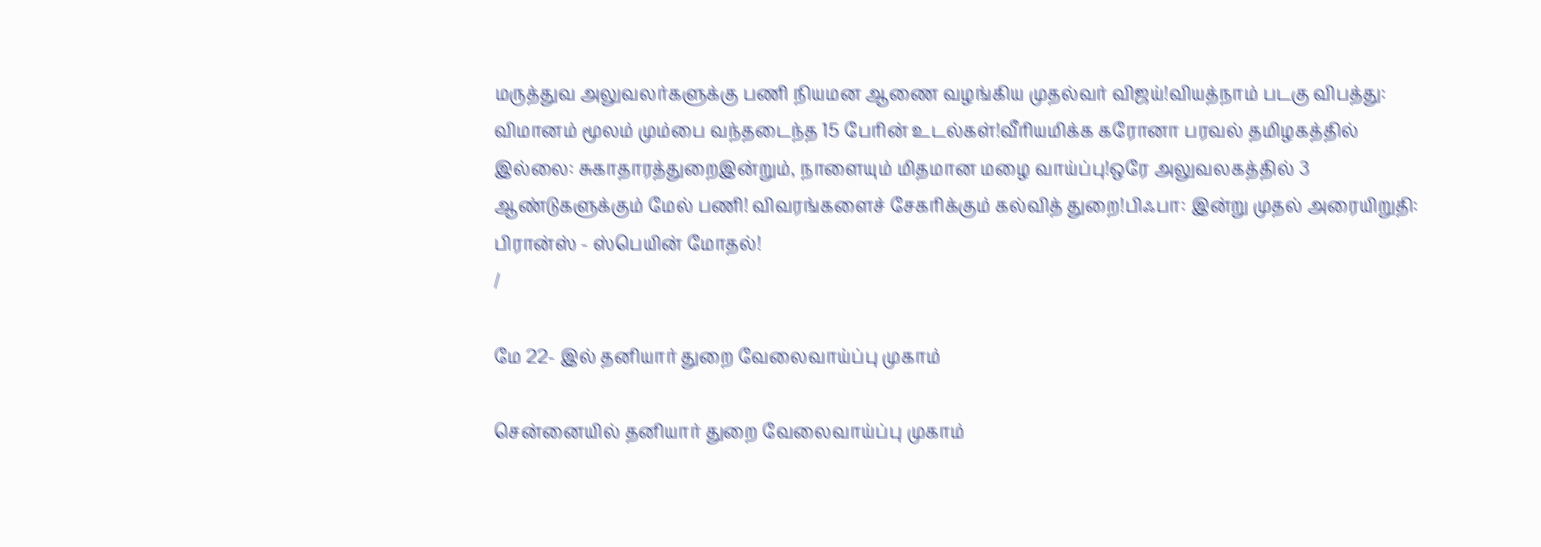மருத்துவ அலுவலர்களுக்கு பணி நியமன ஆணை வழங்கிய முதல்வர் விஜய்!வியத்நாம் படகு விபத்து: விமானம் மூலம் மும்பை வந்தடைந்த 15 பேரின் உடல்கள்!வீரியமிக்க கரோனா பரவல் தமிழகத்தில் இல்லை: சுகாதாரத்துறைஇன்றும், நாளையும் மிதமான மழை வாய்ப்பு!ஒரே அலுவலகத்தில் 3 ஆண்டுகளுக்கும் மேல் பணி! விவரங்களைச் சேகரிக்கும் கல்வித் துறை!பிஃபா: இன்று முதல் அரையிறுதி: பிரான்ஸ் - ஸ்பெயின் மோதல்!
/

மே 22- இல் தனியார் துறை வேலைவாய்ப்பு முகாம்

சென்னையில் தனியார் துறை வேலைவாய்ப்பு முகாம்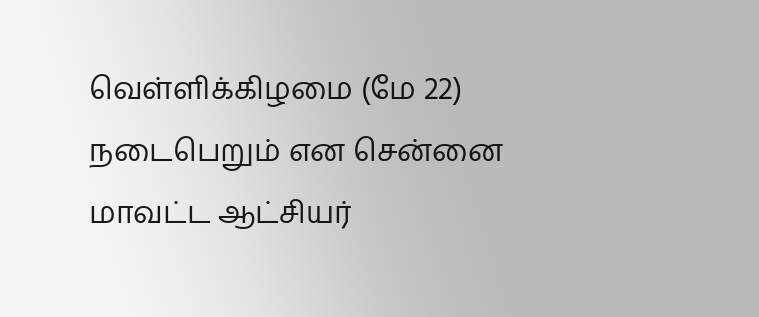வெள்ளிக்கிழமை (மே 22) நடைபெறும் என சென்னை மாவட்ட ஆட்சியர்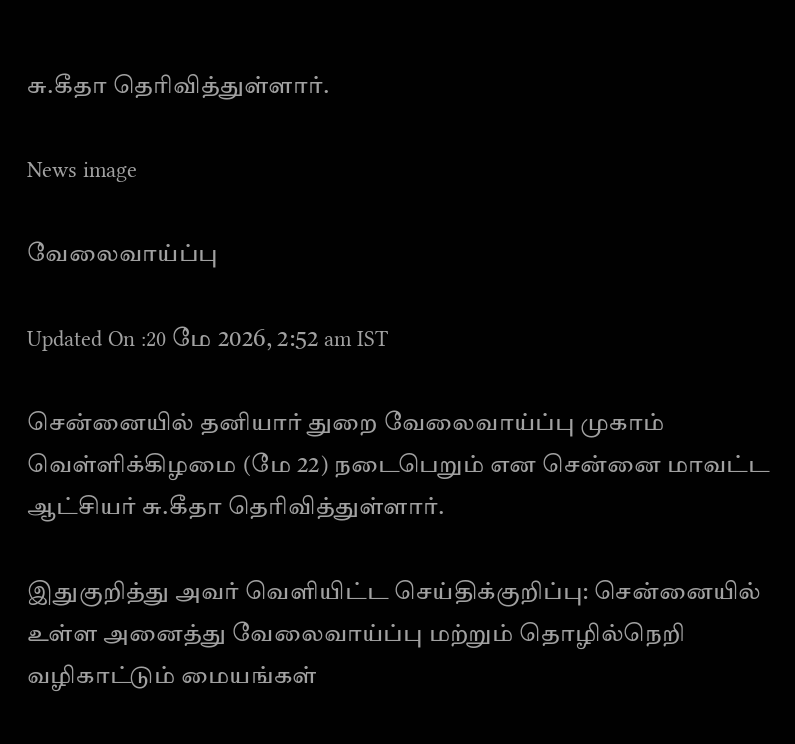சு.கீதா தெரிவித்துள்ளார்.

News image

வேலைவாய்ப்பு

Updated On :20 மே 2026, 2:52 am IST

சென்னையில் தனியார் துறை வேலைவாய்ப்பு முகாம் வெள்ளிக்கிழமை (மே 22) நடைபெறும் என சென்னை மாவட்ட ஆட்சியர் சு.கீதா தெரிவித்துள்ளார்.

இதுகுறித்து அவர் வெளியிட்ட செய்திக்குறிப்பு: சென்னையில் உள்ள அனைத்து வேலைவாய்ப்பு மற்றும் தொழில்நெறி வழிகாட்டும் மையங்கள்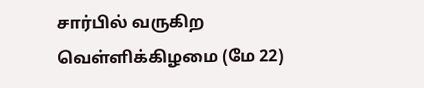சார்பில் வருகிற வெள்ளிக்கிழமை (மே 22)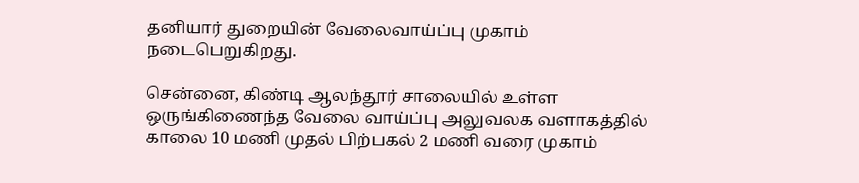தனியார் துறையின் வேலைவாய்ப்பு முகாம் நடைபெறுகிறது.

சென்னை, கிண்டி ஆலந்தூர் சாலையில் உள்ள ஒருங்கிணைந்த வேலை வாய்ப்பு அலுவலக வளாகத்தில் காலை 10 மணி முதல் பிற்பகல் 2 மணி வரை முகாம்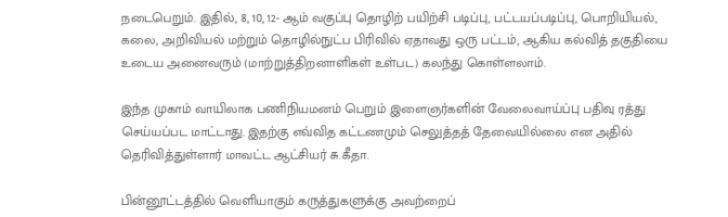நடைபெறும். இதில், 8, 10, 12- ஆம் வகுப்பு தொழிற் பயிற்சி படிப்பு, பட்டயப்படிப்பு, பொறியியல், கலை, அறிவியல் மற்றும் தொழில்நுட்ப பிரிவில் ஏதாவது ஒரு பட்டம், ஆகிய கல்வித் தகுதியை உடைய அனைவரும் (மாற்றுத்திறனாளிகள் உள்பட) கலந்து கொள்ளலாம்.

இந்த முகாம் வாயிலாக பணிநியமனம் பெறும் இளைஞர்களின் வேலைவாய்ப்பு பதிவு ரத்து செய்யப்பட மாட்டாது. இதற்கு எவ்வித கட்டணமும் செலுத்தத் தேவையில்லை என அதில் தெரிவித்துள்ளார் மாவட்ட ஆட்சியர் சு.கீதா.

பின்னூட்டத்தில் வெளியாகும் கருத்துகளுக்கு அவற்றைப்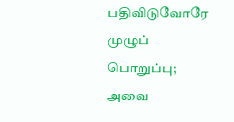பதிவிடுவோரே முழுப் பொறுப்பு; அவை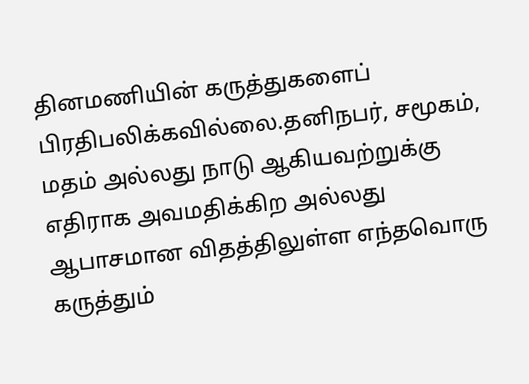தினமணியின் கருத்துகளைப் பிரதிபலிக்கவில்லை.தனிநபர், சமூகம், மதம் அல்லது நாடு ஆகியவற்றுக்கு எதிராக அவமதிக்கிற அல்லது ஆபாசமான விதத்திலுள்ள எந்தவொரு கருத்தும்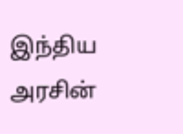இந்திய அரசின்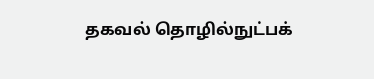தகவல் தொழில்நுட்பக்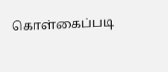கொள்கைப்படி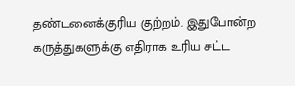தண்டனைக்குரிய குற்றம். இதுபோன்ற கருத்துகளுக்கு எதிராக உரிய சட்ட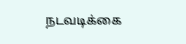நடவடிக்கை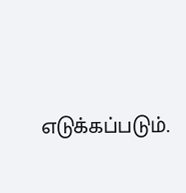எடுக்கப்படும்.